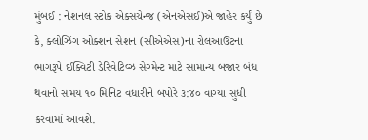મુંબઈ : નેશનલ સ્ટોક એક્સચેન્જ (એનએસઈ)એ જાહેર કર્યું છે કે, ક્લોઝિંગ ઓક્શન સેશન (સીએએસ)ના રોલઆઉટના ભાગરૂપે ઈક્વિટી ડેરિવેટિવ્ઝ સેગ્મેન્ટ માટે સામાન્ય બજાર બંધ થવાનો સમય ૧૦ મિનિટ વધારીને બપોરે ૩:૪૦ વાગ્યા સુધી કરવામાં આવશે.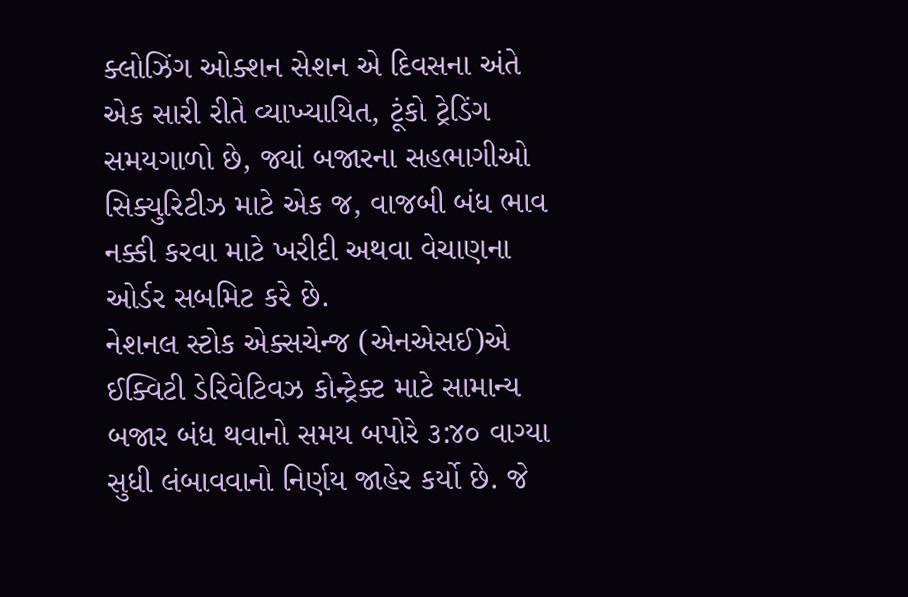ક્લોઝિંગ ઓક્શન સેશન એ દિવસના અંતે એક સારી રીતે વ્યાખ્યાયિત, ટૂંકો ટ્રેડિંગ સમયગાળો છે, જ્યાં બજારના સહભાગીઓ સિક્યુરિટીઝ માટે એક જ, વાજબી બંધ ભાવ નક્કી કરવા માટે ખરીદી અથવા વેચાણના ઓર્ડર સબમિટ કરે છે.
નેશનલ સ્ટોક એક્સચેન્જ (એનએસઈ)એ ઈક્વિટી ડેરિવેટિવઝ કોન્ટ્રેક્ટ માટે સામાન્ય બજાર બંધ થવાનો સમય બપોરે ૩:૪૦ વાગ્યા સુધી લંબાવવાનો નિર્ણય જાહેર કર્યો છે. જે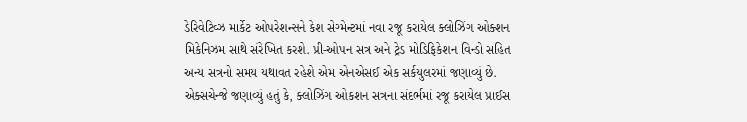ડેરિવેટિવ્ઝ માર્કેટ ઓપરેશન્સને કેશ સેગ્મેન્ટમાં નવા રજૂ કરાયેલ ક્લોઝિંગ ઓક્શન મિકેનિઝમ સાથે સંરેખિત કરશે. પ્રી-ઓપન સત્ર અને ટ્રેડ મોડિફિકેશન વિન્ડો સહિત અન્ય સત્રનો સમય યથાવત રહેશે એમ એનએસઈ એક સર્કયુલરમાં જણાવ્યું છે.
એક્સચેન્જે જણાવ્યું હતું કે, ક્લોઝિંગ ઓકશન સત્રના સંદર્ભમાં રજૂ કરાયેલ પ્રાઈસ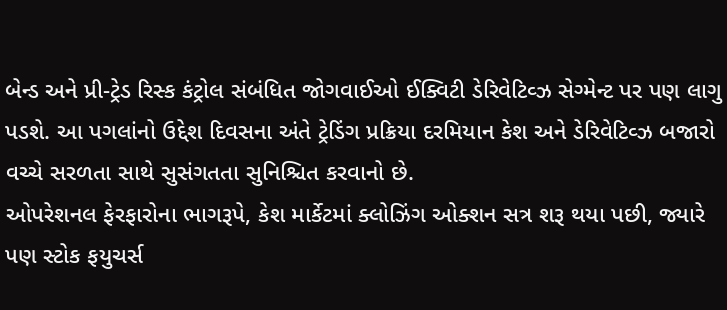બેન્ડ અને પ્રી-ટ્રેડ રિસ્ક કંટ્રોલ સંબંધિત જોગવાઈઓ ઈક્વિટી ડેરિવેટિવ્ઝ સેગ્મેન્ટ પર પણ લાગુ પડશે. આ પગલાંનો ઉદ્દેશ દિવસના અંતે ટ્રેડિંગ પ્રક્રિયા દરમિયાન કેશ અને ડેરિવેટિવ્ઝ બજારો વચ્ચે સરળતા સાથે સુસંગતતા સુનિશ્ચિત કરવાનો છે.
ઓપરેશનલ ફેરફારોના ભાગરૂપે, કેશ માર્કેટમાં ક્લોઝિંગ ઓક્શન સત્ર શરૂ થયા પછી, જ્યારે પણ સ્ટોક ફયુચર્સ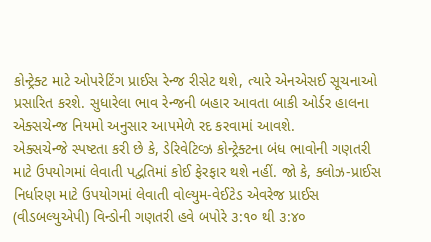કોન્ટ્રેક્ટ માટે ઓપરેટિંગ પ્રાઈસ રેન્જ રીસેટ થશે, ત્યારે એનએસઈ સૂચનાઓ પ્રસારિત કરશે. સુધારેલા ભાવ રેન્જની બહાર આવતા બાકી ઓર્ડર હાલના એક્સચેન્જ નિયમો અનુસાર આપમેળે રદ કરવામાં આવશે.
એક્સચેન્જે સ્પષ્ટતા કરી છે કે, ડેરિવેટિવ્ઝ કોન્ટ્રેક્ટના બંધ ભાવોની ગણતરી માટે ઉપયોગમાં લેવાતી પદ્વતિમાં કોઈ ફેરફાર થશે નહીં. જો કે, ક્લોઝ-પ્રાઈસ નિર્ધારણ માટે ઉપયોગમાં લેવાતી વોલ્યુમ-વેઈટેડ એવરેજ પ્રાઈસ (વીડબલ્યુએપી) વિન્ડોની ગણતરી હવે બપોરે ૩:૧૦ થી ૩:૪૦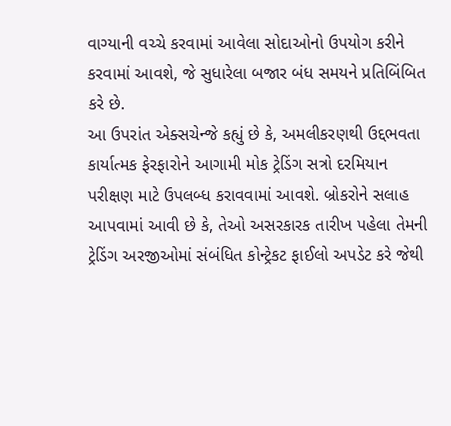વાગ્યાની વચ્ચે કરવામાં આવેલા સોદાઓનો ઉપયોગ કરીને કરવામાં આવશે, જે સુધારેલા બજાર બંધ સમયને પ્રતિબિંબિત કરે છે.
આ ઉપરાંત એક્સચેન્જે કહ્યું છે કે, અમલીકરણથી ઉદ્દભવતા કાર્યાત્મક ફેરફારોને આગામી મોક ટ્રેડિંગ સત્રો દરમિયાન પરીક્ષણ માટે ઉપલબ્ધ કરાવવામાં આવશે. બ્રોકરોને સલાહ આપવામાં આવી છે કે, તેઓ અસરકારક તારીખ પહેલા તેમની ટ્રેડિંગ અરજીઓમાં સંબંધિત કોન્ટ્રેકટ ફાઈલો અપડેટ કરે જેથી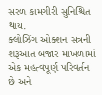સરળ કામગીરી સુનિશ્ચિત થાય.
ક્લોઝિંગ ઓક્શન સત્રની શરૂઆત બજાર માખળામાં એક મહત્વપૂર્ણ પરિવર્તન છે અને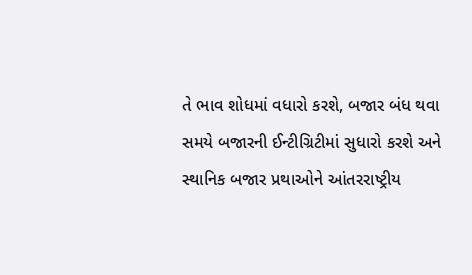તે ભાવ શોધમાં વધારો કરશે, બજાર બંધ થવા સમયે બજારની ઈન્ટીગ્રિટીમાં સુધારો કરશે અને સ્થાનિક બજાર પ્રથાઓને આંતરરાષ્ટ્રીય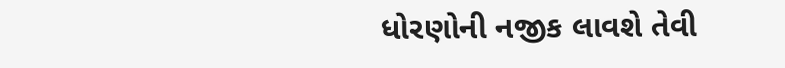ધોરણોની નજીક લાવશે તેવી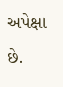અપેક્ષા છે.